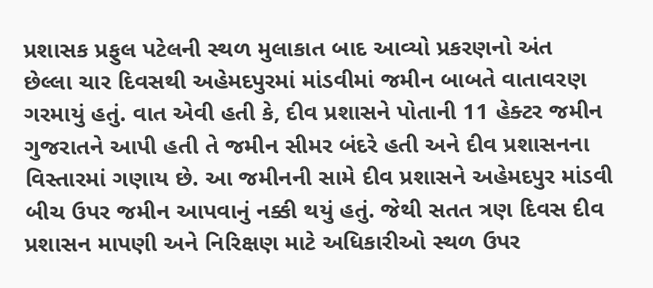પ્રશાસક પ્રફુલ પટેલની સ્થળ મુલાકાત બાદ આવ્યો પ્રકરણનો અંત
છેલ્લા ચાર દિવસથી અહેમદપુરમાં માંડવીમાં જમીન બાબતે વાતાવરણ ગરમાયું હતું. વાત એવી હતી કે, દીવ પ્રશાસને પોતાની 11 હેક્ટર જમીન ગુજરાતને આપી હતી તે જમીન સીમર બંદરે હતી અને દીવ પ્રશાસનના વિસ્તારમાં ગણાય છે. આ જમીનની સામે દીવ પ્રશાસને અહેમદપુર માંડવી બીચ ઉપર જમીન આપવાનું નક્કી થયું હતું. જેથી સતત ત્રણ દિવસ દીવ પ્રશાસન માપણી અને નિરિક્ષણ માટે અધિકારીઓ સ્થળ ઉપર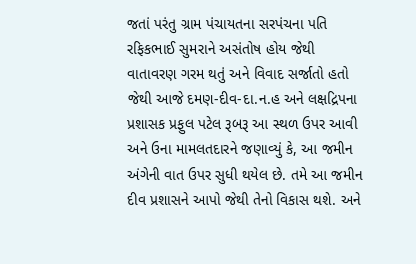જતાં પરંતુ ગ્રામ પંચાયતના સરપંચના પતિ રફિકભાઈ સુમરાને અસંતોષ હોય જેથી વાતાવરણ ગરમ થતું અને વિવાદ સર્જાતો હતો જેથી આજે દમણ-દીવ-દા.ન.હ અને લક્ષદ્રિપના પ્રશાસક પ્રફુલ પટેલ રૂબરૂ આ સ્થળ ઉપર આવી અને ઉના મામલતદારને જણાવ્યું કે, આ જમીન અંગેની વાત ઉપર સુધી થયેલ છે. તમે આ જમીન દીવ પ્રશાસને આપો જેથી તેનો વિકાસ થશે. અને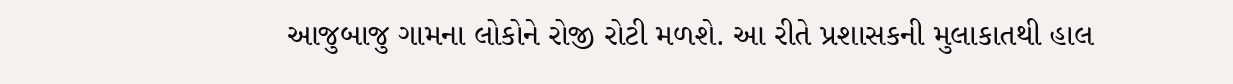આજુબાજુ ગામના લોકોને રોજી રોટી મળશે. આ રીતે પ્રશાસકની મુલાકાતથી હાલ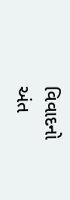વિવાદનો અંત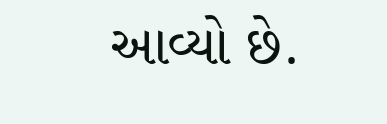આવ્યો છે.